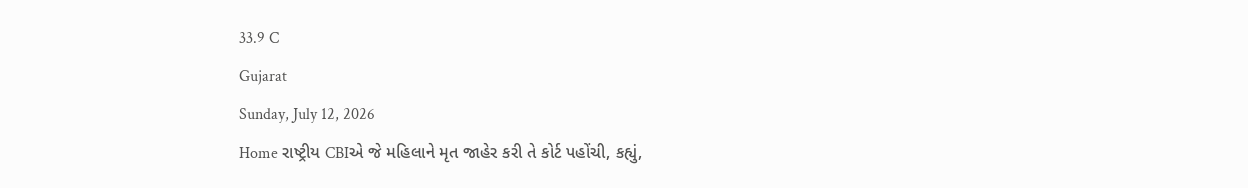33.9 C
Gujarat
Sunday, July 12, 2026
Home રાષ્ટ્રીય CBIએ જે મહિલાને મૃત જાહેર કરી તે કોર્ટ પહોંચી, કહ્યું,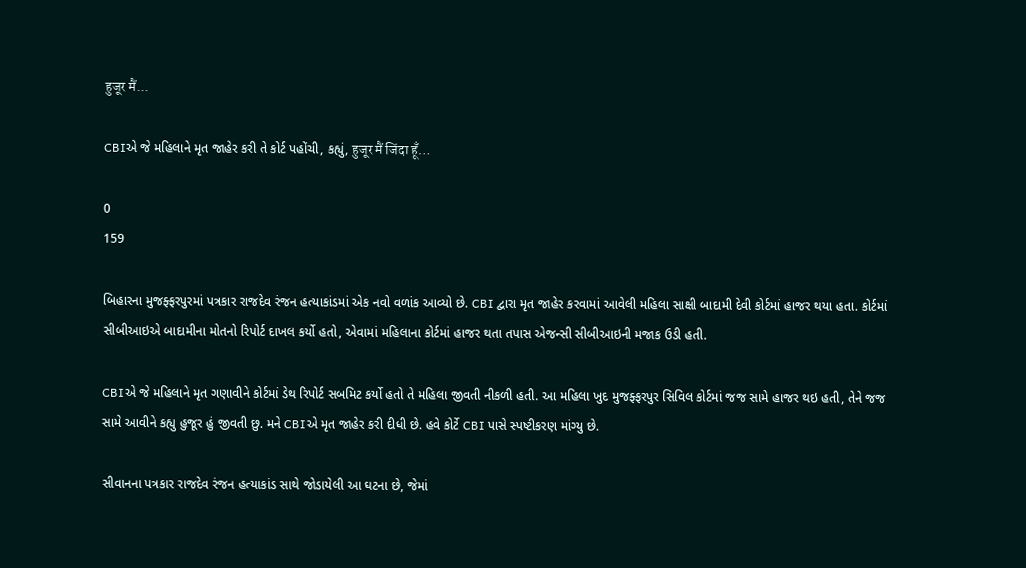हुजूर मैं...

CBIએ જે મહિલાને મૃત જાહેર કરી તે કોર્ટ પહોંચી, કહ્યું, हुजूर मैं जिंदा हूँ…

0
159

બિહારના મુજફ્ફરપુરમાં પત્રકાર રાજદેવ રંજન હત્યાકાંડમાં એક નવો વળાંક આવ્યો છે. CBI દ્વારા મૃત જાહેર કરવામાં આવેલી મહિલા સાક્ષી બાદામી દેવી કોર્ટમાં હાજર થયા હતા. કોર્ટમાં સીબીઆઇએ બાદામીના મોતનો રિપોર્ટ દાખલ કર્યો હતો, એવામાં મહિલાના કોર્ટમાં હાજર થતા તપાસ એજન્સી સીબીઆઇની મજાક ઉડી હતી.

CBIએ જે મહિલાને મૃત ગણાવીને કોર્ટમાં ડેથ રિપોર્ટ સબમિટ કર્યો હતો તે મહિલા જીવતી નીકળી હતી. આ મહિલા ખુદ મુજફ્ફરપુર સિવિલ કોર્ટમાં જજ સામે હાજર થઇ હતી, તેને જજ સામે આવીને કહ્યુ હુજૂર હું જીવતી છુ. મને CBIએ મૃત જાહેર કરી દીધી છે. હવે કોર્ટે CBI પાસે સ્પષ્ટીકરણ માંગ્યુ છે.

સીવાનના પત્રકાર રાજદેવ રંજન હત્યાકાંડ સાથે જોડાયેલી આ ઘટના છે, જેમાં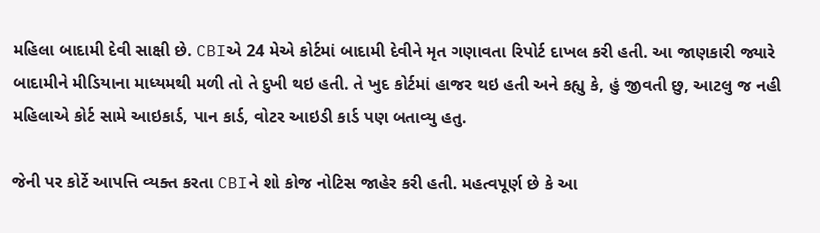મહિલા બાદામી દેવી સાક્ષી છે. CBIએ 24 મેએ કોર્ટમાં બાદામી દેવીને મૃત ગણાવતા રિપોર્ટ દાખલ કરી હતી. આ જાણકારી જ્યારે બાદામીને મીડિયાના માધ્યમથી મળી તો તે દુખી થઇ હતી. તે ખુદ કોર્ટમાં હાજર થઇ હતી અને કહ્યુ કે, હું જીવતી છુ, આટલુ જ નહી મહિલાએ કોર્ટ સામે આઇકાર્ડ, પાન કાર્ડ, વોટર આઇડી કાર્ડ પણ બતાવ્યુ હતુ.

જેની પર કોર્ટે આપત્તિ વ્યક્ત કરતા CBIને શો કોજ નોટિસ જાહેર કરી હતી. મહત્વપૂર્ણ છે કે આ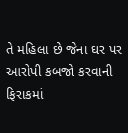તે મહિલા છે જેના ઘર પર આરોપી કબજો કરવાની ફિરાકમાં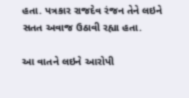હતા. પત્રકાર રાજદેવ રંજન તેને લઇને સતત અવાજ ઉઠાવી રહ્યા હતા.

આ વાતને લઇને આરોપી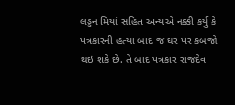લડ્ડન મિયાં સહિત અન્યએ નક્કી કર્યુ કે પત્રકારની હત્યા બાદ જ ઘર પર કબજો થઇ શકે છે. તે બાદ પત્રકાર રાજદેવ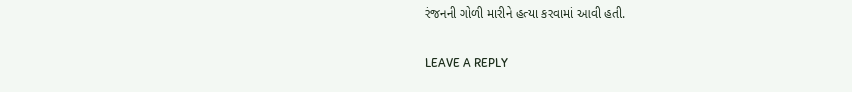રંજનની ગોળી મારીને હત્યા કરવામાં આવી હતી.

LEAVE A REPLY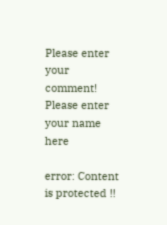Please enter your comment!
Please enter your name here

error: Content is protected !!